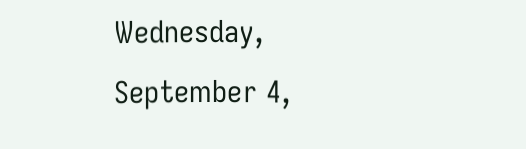Wednesday, September 4,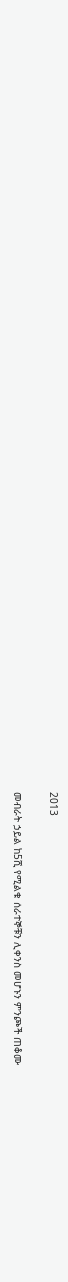2013

መብራት ኃይል ከ5ሺ የሚልቁ ሰራተኞቹን ሊቀንስ መሆኑን ምንጮች ጠቆሙ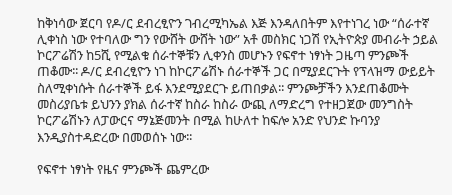ከቅነሳው ጀርባ የዶ/ር ደብረፂዮን ገብረሚካኤል እጅ እንዳለበትም እየተነገረ ነው “ሰራተኛ ሊቀነስ ነው የተባለው ግን የውሸት ውሸት ነው” አቶ መስክር ነጋሽ የኢትዮጵያ መብራት ኃይል ኮርፖሬሽን ከ5ሺ የሚልቁ ሰራተኞቹን ሊቀንስ መሆኑን የፍኖተ ነፃነት ጋዜጣ ምንጮች ጠቆሙ፡፡ ዶ/ር ደብረፂዮን ነገ ከኮርፖሬሽኑ ሰራተኞች ጋር በሚያደርጉት የፕላዝማ ውይይት ስለሚቀነሱት ሰራተኞች ይፋ እንደሚያደርጉ ይጠበቃል፡፡ ምንጮቻችን እንደጠቆሙት መስሪያቤቱ ይህንን ያክል ሰራተኛ ከስራ ከስራ ውጪ ለማድረግ የተዘጋጀው መንግስት ኮርፖሬሽኑን ለፓውርና ማኔጅመንት በሚል ከሁለተ ከፍሎ አንድ የህንድ ኩባንያ እንዲያስተዳድረው በመወሰኑ ነው፡፡

የፍኖተ ነፃነት የዜና ምንጮች ጨምረው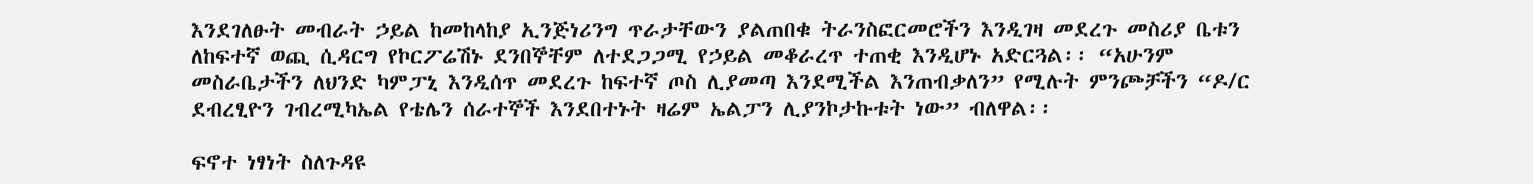እንደገለፁት መብራት ኃይል ከመከላከያ ኢንጅነሪንግ ጥራታቸውን ያልጠበቁ ትራንስፎርመሮችን እንዲገዛ መደረጉ መስሪያ ቤቱን ለከፍተኛ ወጪ ሲዳርግ የኮርፖሬሽኑ ደንበኞቸም ለተደጋጋሚ የኃይል መቆራረጥ ተጠቂ እንዲሆኑ አድርጓል፡፡ “አሁንም መስራቤታችን ለህንድ ካምፓኒ እንዲሰጥ መደረጉ ከፍተኛ ጦስ ሊያመጣ እንደሚችል እንጠብቃለን” የሚሉት ምንጮቻችን “ዶ/ር ደብረፂዮን ገብረሚካኤል የቴሌን ሰራተኞች እንደበተኑት ዛሬም ኤልፓን ሊያንኮታኩቱት ነው” ብለዋል፡፡

ፍኖተ ነፃነት ስለጉዳዩ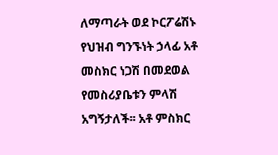ለማጣራት ወደ ኮርፖሬሽኑ የህዝብ ግንኙነት ኃላፊ አቶ መስክር ነጋሽ በመደወል የመስሪያቤቱን ምላሽ አግኝታለች፡፡ አቶ ምስክር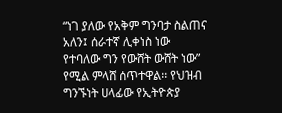“ነገ ያለው የአቅም ግንባታ ስልጠና አለን፤ ሰራተኛ ሊቀነስ ነው የተባለው ግን የውሸት ውሸት ነው” የሚል ምላሸ ሰጥተዋል፡፡ የህዝብ ግንኙነት ሀላፊው የኢትዮጵያ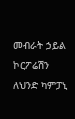መብራት ኃይል ኮርፖሬሽን ለህንድ ካምፓኒ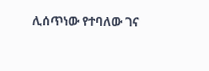ሊሰጥነው የተባለው ገና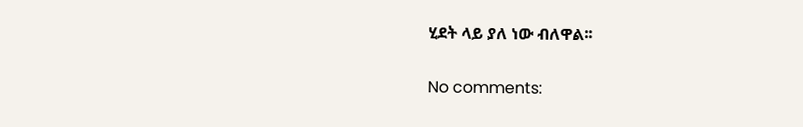ሂደት ላይ ያለ ነው ብለዋል፡፡

No comments: